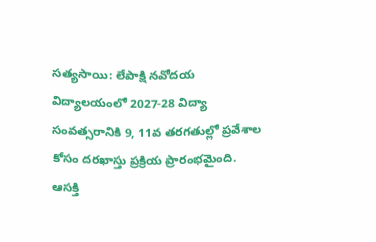సత్యసాయి: లేపాక్షి నవోదయ విద్యాలయంలో 2027-28 విద్యా సంవత్సరానికి 9, 11వ తరగతుల్లో ప్రవేశాల కోసం దరఖాస్తు ప్రక్రియ ప్రారంభమైంది. ఆసక్తి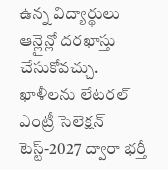ఉన్న విద్యార్థులు ఆన్లైన్లో దరఖాస్తు చేసుకోవచ్చు. ఖాళీలను లేటరల్ ఎంట్రీ సెలెక్షన్ టెస్ట్-2027 ద్వారా భర్తీ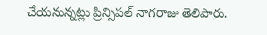చేయనున్నట్లు ప్రిన్సిపల్ నాగరాజు తెలిపారు.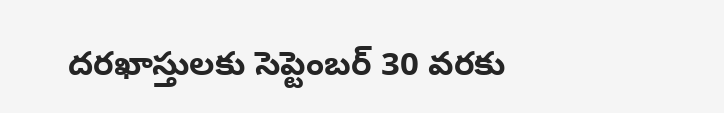దరఖాస్తులకు సెప్టెంబర్ 30 వరకు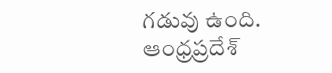గడువు ఉంది.
ఆంధ్రప్రదేశ్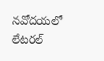నవోదయలో లేటరల్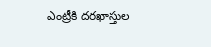ఎంట్రీకి దరఖాస్తుల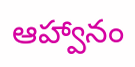ఆహ్వానం